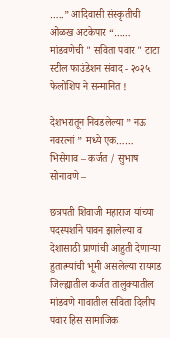…..” आदिवासी संस्कृतीची ओळख अटकेपार “……
मांडवणेची " सविता पवार " टाटा स्टील फाउंडेशन संवाद - २०२५ फेलोशिप ने सन्मानित !

देशभरातून निवडलेल्या ” नऊ नवरत्नां ” मध्ये एक……
भिसेगाव – कर्जत / सुभाष सोनावणे –

छत्रपती शिवाजी महाराज यांच्या पदस्पर्शाने पावन झालेल्या व देशासाठी प्राणांची आहुती देणाऱ्या हुतात्म्यांची भूमी असलेल्या रायगड जिल्ह्यातील कर्जत तालुक्यातील मांडवणे गावातील सविता दिलीप पवार हिस सामाजिक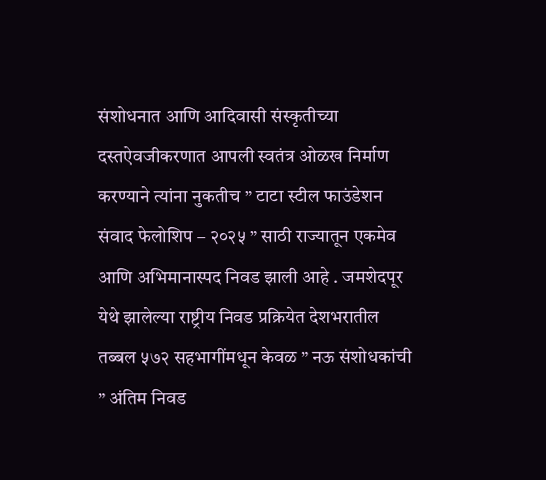संशोधनात आणि आदिवासी संस्कृतीच्या दस्तऐवजीकरणात आपली स्वतंत्र ओळख निर्माण करण्याने त्यांना नुकतीच ” टाटा स्टील फाउंडेशन संवाद फेलोशिप – २०२५ ” साठी राज्यातून एकमेव आणि अभिमानास्पद निवड झाली आहे . जमशेदपूर येथे झालेल्या राष्ट्रीय निवड प्रक्रियेत देशभरातील तब्बल ५७२ सहभागींमधून केवळ ” नऊ संशोधकांची ” अंतिम निवड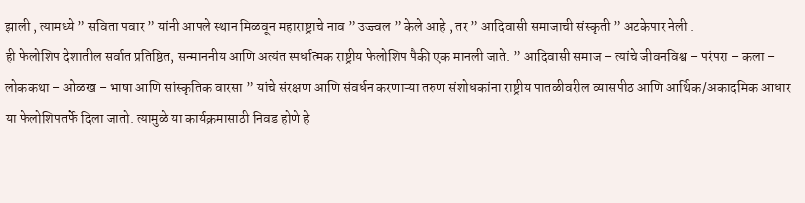झाली , त्यामध्ये ” सविता पवार ” यांनी आपले स्थान मिळवून महाराष्ट्राचे नाव ” उज्ज्वल ” केले आहे , तर ” आदिवासी समाजाची संस्कृती ” अटकेपार नेली .
ही फेलोशिप देशातील सर्वात प्रतिष्ठित, सन्माननीय आणि अत्यंत स्पर्धात्मक राष्ट्रीय फेलोशिप पैकी एक मानली जाते. ” आदिवासी समाज – त्यांचे जीवनविश्व – परंपरा – कला – लोककथा – ओळख – भाषा आणि सांस्कृतिक वारसा ” यांचे संरक्षण आणि संवर्धन करणाऱ्या तरुण संशोधकांना राष्ट्रीय पातळीवरील व्यासपीठ आणि आर्थिक/अकादमिक आधार या फेलोशिपतर्फे दिला जातो. त्यामुळे या कार्यक्रमासाठी निवड होणे हे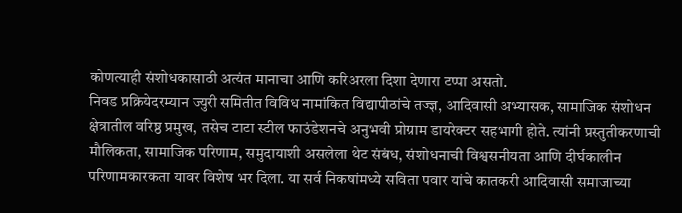कोणत्याही संशोधकासाठी अत्यंत मानाचा आणि करिअरला दिशा देणारा टप्पा असतो.
निवड प्रक्रियेदरम्यान ज्युरी समितीत विविध नामांकित विद्यापीठांचे तज्ज्ञ, आदिवासी अभ्यासक, सामाजिक संशोधन क्षेत्रातील वरिष्ठ प्रमुख, तसेच टाटा स्टील फाउंडेशनचे अनुभवी प्रोग्राम डायरेक्टर सहभागी होते. त्यांनी प्रस्तुतीकरणाची मौलिकता, सामाजिक परिणाम, समुदायाशी असलेला थेट संबंध, संशोधनाची विश्वसनीयता आणि दीर्घकालीन परिणामकारकता यावर विशेष भर दिला. या सर्व निकषांमध्ये सविता पवार यांचे कातकरी आदिवासी समाजाच्या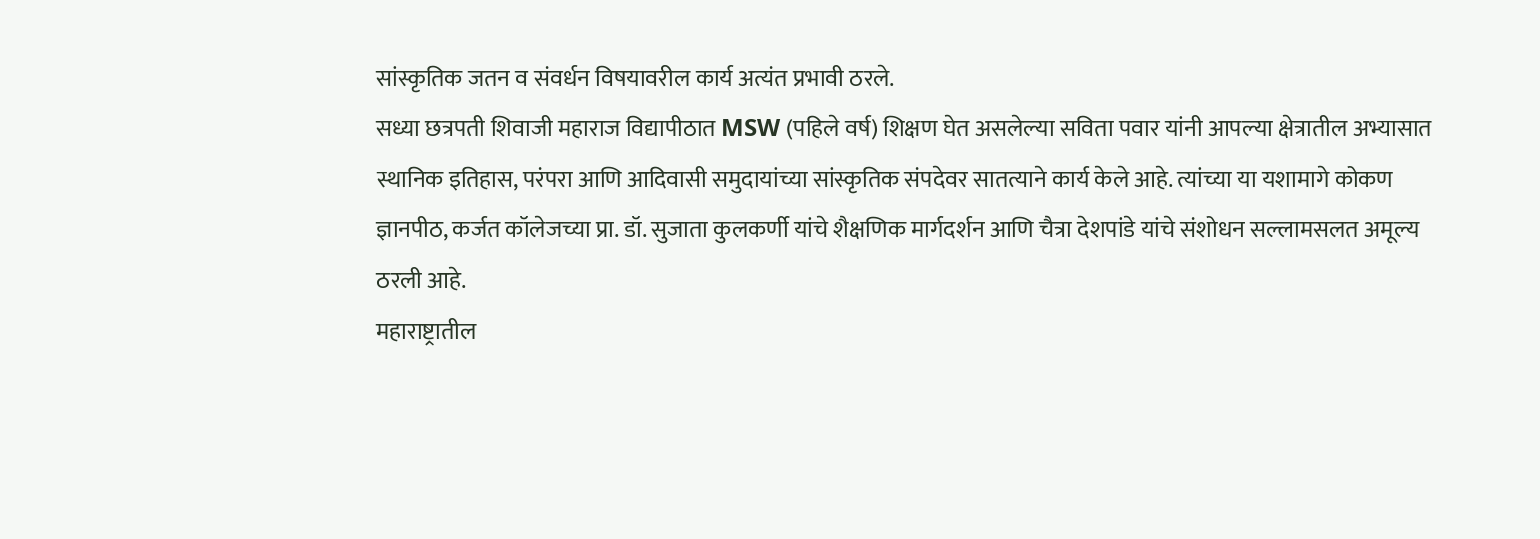सांस्कृतिक जतन व संवर्धन विषयावरील कार्य अत्यंत प्रभावी ठरले.
सध्या छत्रपती शिवाजी महाराज विद्यापीठात MSW (पहिले वर्ष) शिक्षण घेत असलेल्या सविता पवार यांनी आपल्या क्षेत्रातील अभ्यासात स्थानिक इतिहास, परंपरा आणि आदिवासी समुदायांच्या सांस्कृतिक संपदेवर सातत्याने कार्य केले आहे. त्यांच्या या यशामागे कोकण ज्ञानपीठ, कर्जत कॉलेजच्या प्रा. डॉ. सुजाता कुलकर्णी यांचे शैक्षणिक मार्गदर्शन आणि चैत्रा देशपांडे यांचे संशोधन सल्लामसलत अमूल्य ठरली आहे.
महाराष्ट्रातील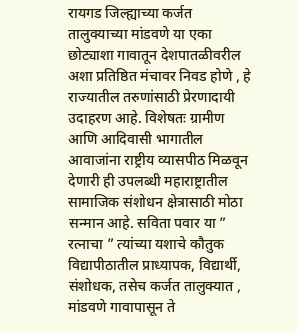रायगड जिल्ह्याच्या कर्जत तालुक्याच्या मांडवणे या एका छोट्याशा गावातून देशपातळीवरील अशा प्रतिष्ठित मंचावर निवड होणे , हे राज्यातील तरुणांसाठी प्रेरणादायी उदाहरण आहे. विशेषतः ग्रामीण आणि आदिवासी भागातील आवाजांना राष्ट्रीय व्यासपीठ मिळवून देणारी ही उपलब्धी महाराष्ट्रातील सामाजिक संशोधन क्षेत्रासाठी मोठा सन्मान आहे. सविता पवार या ” रत्नाचा ” त्यांच्या यशाचे कौतुक विद्यापीठातील प्राध्यापक, विद्यार्थी, संशोधक, तसेच कर्जत तालुक्यात , मांडवणे गावापासून ते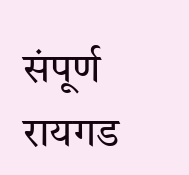संपूर्ण रायगड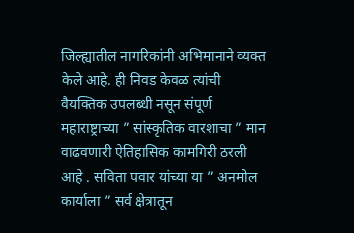जिल्ह्यातील नागरिकांनी अभिमानाने व्यक्त केले आहे. ही निवड केवळ त्यांची वैयक्तिक उपलब्धी नसून संपूर्ण महाराष्ट्राच्या ” सांस्कृतिक वारशाचा ” मान वाढवणारी ऐतिहासिक कामगिरी ठरली आहे . सविता पवार यांच्या या ” अनमोल कार्याला ” सर्व क्षेत्रातून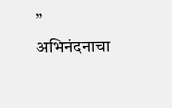” अभिनंदनाचा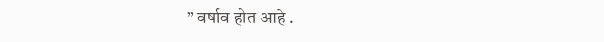” वर्षाव होत आहे .